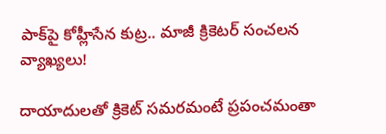పాక్‌పై కోహ్లీసేన కుట్ర.. మాజీ క్రికెటర్ సంచలన వ్యాఖ్యలు!

దాయాదులతో క్రికెట్ సమరమంటే ప్రపంచమంతా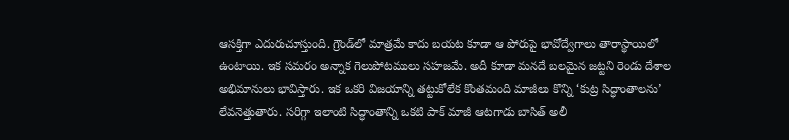ఆసక్తిగా ఎదురుచూస్తుంది. గ్రౌండ్‌లో మాత్రమే కాదు బయట కూడా ఆ పోరుపై భావోద్వేగాలు తారాస్థాయిలో ఉంటాయి. ఇక సమరం అన్నాక గెలుపోటములు సహజమే. అదీ కూడా మనదే బలమైన జట్టని రెండు దేశాల అభిమానులు భావిస్తారు. ఇక ఒకరి విజయాన్ని తట్టుకోలేక కొంతమంది మాజీలు కొన్ని ‘కుట్ర సిద్ధాంతాలను’ లేవనెత్తుతారు. సరిగ్గా ఇలాంటి సిద్ధాంతాన్ని ఒకటి పాక్ మాజీ ఆటగాడు బాసిత్ అలీ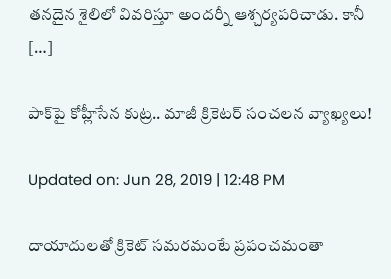తనదైన శైలిలో వివరిస్తూ అందర్నీ ఆశ్చర్యపరిచాడు. కానీ […]

పాక్‌పై కోహ్లీసేన కుట్ర.. మాజీ క్రికెటర్ సంచలన వ్యాఖ్యలు!

Updated on: Jun 28, 2019 | 12:48 PM

దాయాదులతో క్రికెట్ సమరమంటే ప్రపంచమంతా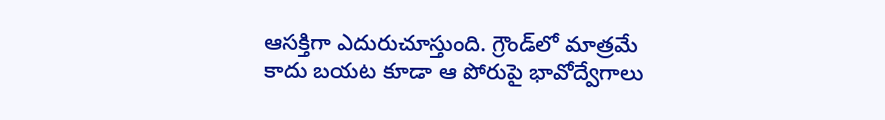ఆసక్తిగా ఎదురుచూస్తుంది. గ్రౌండ్‌లో మాత్రమే కాదు బయట కూడా ఆ పోరుపై భావోద్వేగాలు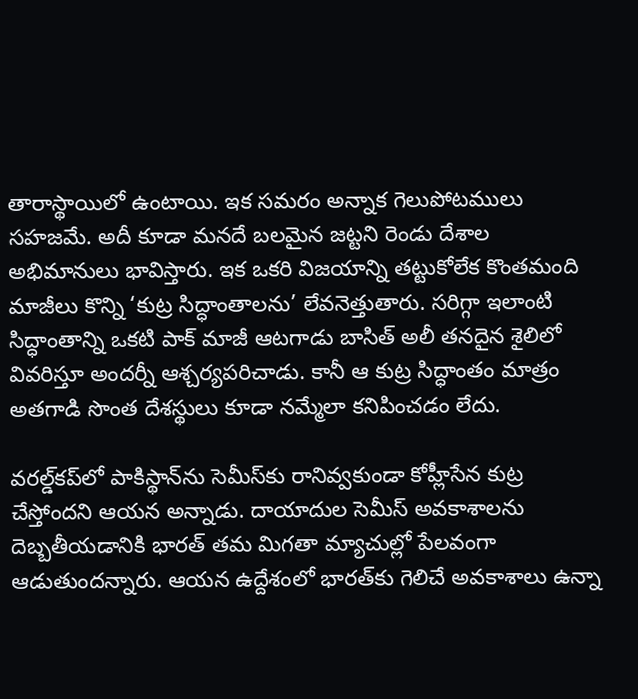తారాస్థాయిలో ఉంటాయి. ఇక సమరం అన్నాక గెలుపోటములు సహజమే. అదీ కూడా మనదే బలమైన జట్టని రెండు దేశాల అభిమానులు భావిస్తారు. ఇక ఒకరి విజయాన్ని తట్టుకోలేక కొంతమంది మాజీలు కొన్ని ‘కుట్ర సిద్ధాంతాలను’ లేవనెత్తుతారు. సరిగ్గా ఇలాంటి సిద్ధాంతాన్ని ఒకటి పాక్ మాజీ ఆటగాడు బాసిత్ అలీ తనదైన శైలిలో వివరిస్తూ అందర్నీ ఆశ్చర్యపరిచాడు. కానీ ఆ కుట్ర సిద్ధాంతం మాత్రం అతగాడి సొంత దేశస్థులు కూడా నమ్మేలా కనిపించడం లేదు.

వరల్డ్‌కప్‌లో పాకిస్థాన్‌ను సెమీస్‌కు రానివ్వకుండా కోహ్లీసేన కుట్ర చేస్తోందని ఆయన అన్నాడు. దాయాదుల సెమీస్ అవకాశాలను దెబ్బతీయడానికి భారత్ తమ మిగతా మ్యాచుల్లో పేలవంగా ఆడుతుందన్నారు. ఆయన ఉద్దేశంలో భారత్‌కు గెలిచే అవకాశాలు ఉన్నా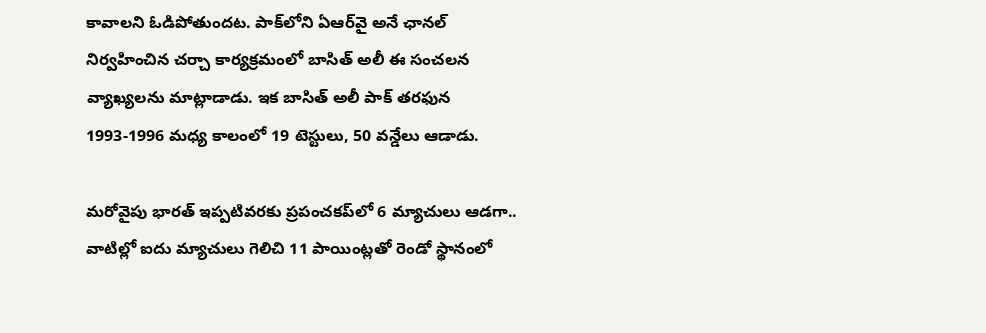కావాలని ఓడిపోతుందట. పాక్‌లోని ఏఆర్‌వై అనే ఛానల్‌ నిర్వహించిన చర్చా కార్యక్రమంలో బాసిత్‌ అలీ ఈ సంచలన వ్యాఖ్యలను మాట్లాడాడు. ఇక బాసిత్ అలీ పాక్‌ తరఫున 1993-1996 మధ్య కాలంలో 19 టెస్టులు, 50 వన్డేలు ఆడాడు.

మరోవైపు భారత్ ఇప్పటివరకు ప్రపంచకప్‌లో 6 మ్యాచులు ఆడగా.. వాటిల్లో ఐదు మ్యాచులు గెలిచి 11 పాయింట్లతో రెండో స్థానంలో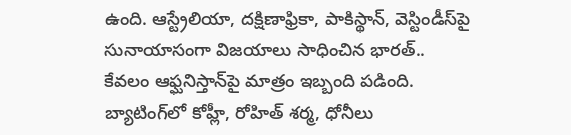ఉంది. ఆస్ట్రేలియా, దక్షిణాఫ్రికా, పాకిస్థాన్, వెస్టిండీస్‌పై సునాయాసంగా విజయాలు సాధించిన భారత్.. కేవలం ఆఫ్ఘనిస్తాన్‌పై మాత్రం ఇబ్బంది పడింది. బ్యాటింగ్‌లో కోహ్లీ, రోహిత్ శర్మ, ధోనీలు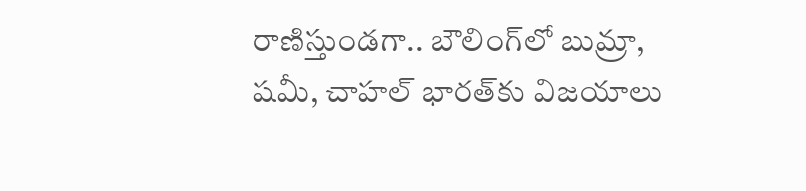రాణిస్తుండగా.. బౌలింగ్‌లో బుమ్రా, షమీ, చాహల్ భారత్‌కు విజయాలు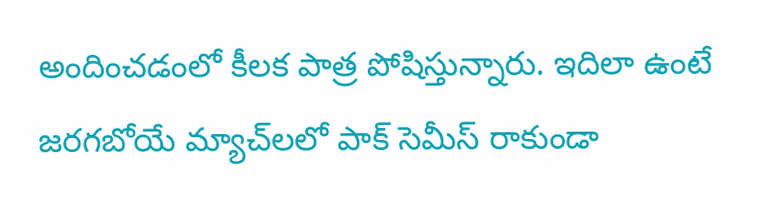అందించడంలో కీలక పాత్ర పోషిస్తున్నారు. ఇదిలా ఉంటే జరగబోయే మ్యాచ్‌లలో పాక్‌ సెమీస్‌ రాకుండా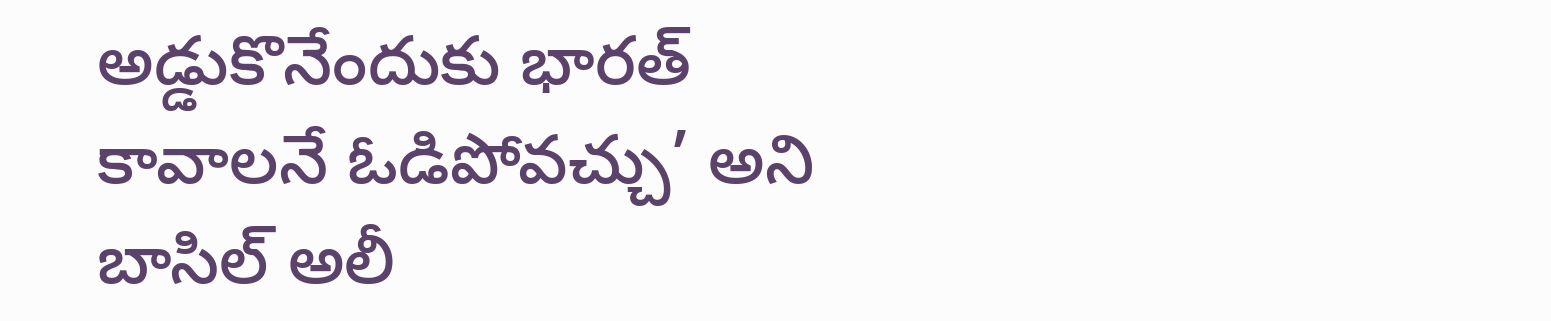అడ్డుకొనేందుకు భారత్ కావాలనే ఓడిపోవచ్చు’ అని బాసిల్‌ అలీ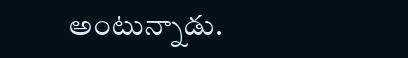అంటున్నాడు.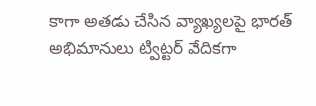కాగా అతడు చేసిన వ్యాఖ్యలపై భారత్ అభిమానులు ట్విట్టర్ వేదికగా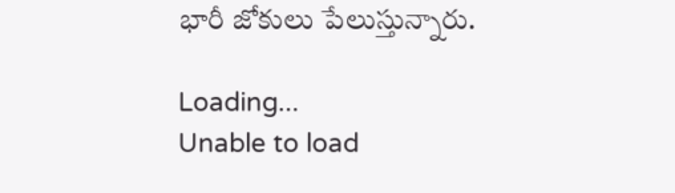భారీ జోకులు పేలుస్తున్నారు.

Loading...
Unable to load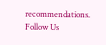recommendations.
Follow Us